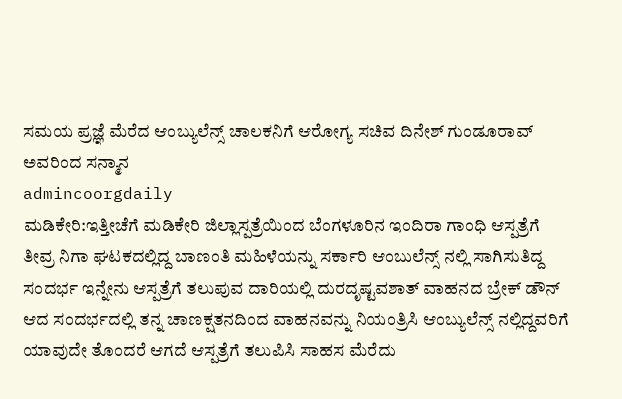ಸಮಯ ಪ್ರಜ್ಞೆ ಮೆರೆದ ಆಂಬ್ಯುಲೆನ್ಸ್ ಚಾಲಕನಿಗೆ ಆರೋಗ್ಯ ಸಚಿವ ದಿನೇಶ್ ಗುಂಡೂರಾವ್ ಅವರಿಂದ ಸನ್ಮಾನ
admincoorgdaily
ಮಡಿಕೇರಿ:ಇತ್ತೀಚೆಗೆ ಮಡಿಕೇರಿ ಜಿಲ್ಲಾಸ್ಪತ್ರೆಯಿಂದ ಬೆಂಗಳೂರಿನ ಇಂದಿರಾ ಗಾಂಧಿ ಆಸ್ಪತ್ರೆಗೆ ತೀವ್ರ ನಿಗಾ ಘಟಕದಲ್ಲಿದ್ದ ಬಾಣಂತಿ ಮಹಿಳೆಯನ್ನು ಸರ್ಕಾರಿ ಆಂಬುಲೆನ್ಸ್ ನಲ್ಲಿ ಸಾಗಿಸುತಿದ್ದ ಸಂದರ್ಭ ಇನ್ನೇನು ಆಸ್ಪತ್ರೆಗೆ ತಲುಪುವ ದಾರಿಯಲ್ಲಿ ದುರದೃಷ್ಟವಶಾತ್ ವಾಹನದ ಬ್ರೇಕ್ ಡೌನ್ ಆದ ಸಂದರ್ಭದಲ್ಲಿ ತನ್ನ ಚಾಣಕ್ಷತನದಿಂದ ವಾಹನವನ್ನು ನಿಯಂತ್ರಿಸಿ ಆಂಬ್ಯುಲೆನ್ಸ್ ನಲ್ಲಿದ್ದವರಿಗೆ ಯಾವುದೇ ತೊಂದರೆ ಆಗದೆ ಆಸ್ಪತ್ರೆಗೆ ತಲುಪಿಸಿ ಸಾಹಸ ಮೆರೆದು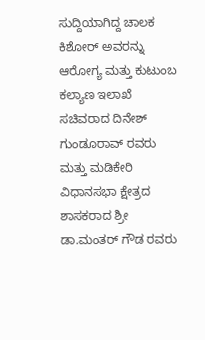ಸುದ್ದಿಯಾಗಿದ್ದ ಚಾಲಕ ಕಿಶೋರ್ ಅವರನ್ನು ಆರೋಗ್ಯ ಮತ್ತು ಕುಟುಂಬ ಕಲ್ಯಾಣ ಇಲಾಖೆ ಸಚಿವರಾದ ದಿನೇಶ್ ಗುಂಡೂರಾವ್ ರವರು ಮತ್ತು ಮಡಿಕೇರಿ ವಿಧಾನಸಭಾ ಕ್ಷೇತ್ರದ ಶಾಸಕರಾದ ಶ್ರೀ ಡಾ.ಮಂತರ್ ಗೌಡ ರವರು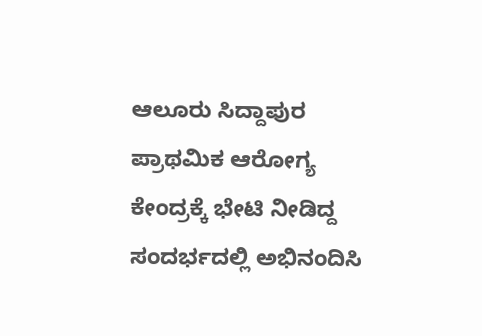ಆಲೂರು ಸಿದ್ದಾಪುರ ಪ್ರಾಥಮಿಕ ಆರೋಗ್ಯ ಕೇಂದ್ರಕ್ಕೆ ಭೇಟಿ ನೀಡಿದ್ದ ಸಂದರ್ಭದಲ್ಲಿ ಅಭಿನಂದಿಸಿ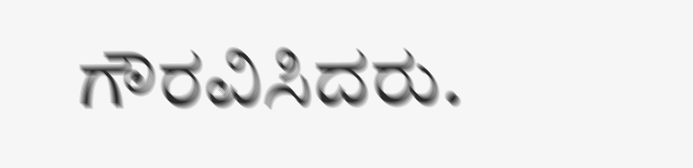ಗೌರವಿಸಿದರು.